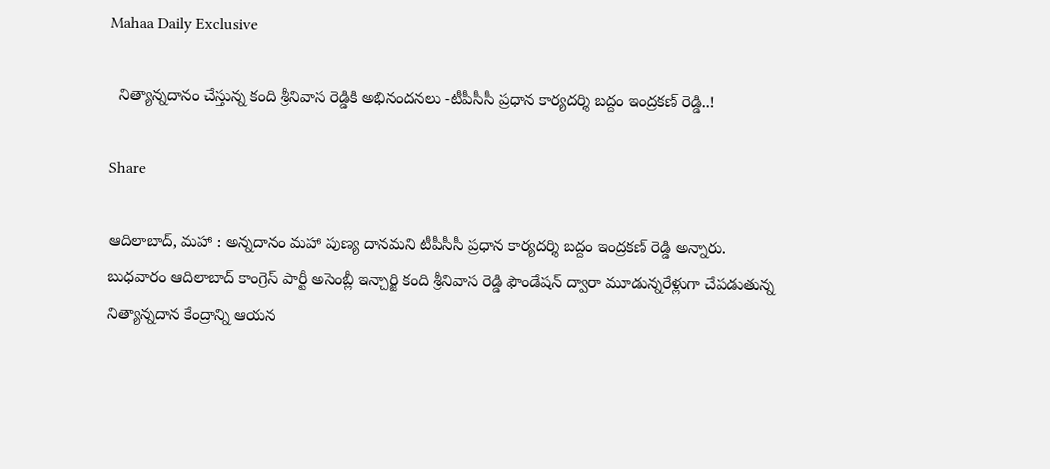Mahaa Daily Exclusive

  నిత్యాన్నదానం చేస్తున్న కంది శ్రీ‌నివాస రెడ్డికి అభినంద‌న‌లు -టీపీసీసీ ప్ర‌ధాన కార్య‌ద‌ర్శి బ‌ద్దం ఇంద్ర‌క‌ణ్ రెడ్డి..!

Share

ఆదిలాబాద్, మహా : అన్న‌దానం మ‌హా పుణ్య దాన‌మ‌ని టీపీసీసీ ప్ర‌ధాన కార్య‌ద‌ర్శి బ‌ద్దం ఇంద్ర‌క‌ణ్ రెడ్డి అన్నారు. బుధ‌వారం ఆదిలాబాద్ కాంగ్రెస్ పార్టీ అసెంబ్లీ ఇన్చార్జి కంది శ్రీనివాస రెడ్డి ఫౌండేష‌న్ ద్వారా మూడున్న‌రేళ్లుగా చేప‌డుతున్న నిత్యాన్న‌దాన కేంద్రాన్ని ఆయ‌న‌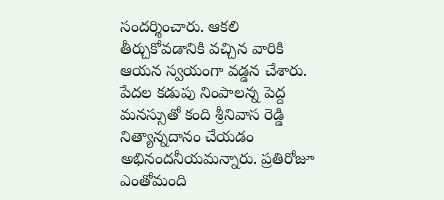సంద‌ర్శించారు. ఆక‌లి తీర్చుకోవ‌డానికి వ‌చ్చిన వారికి ఆయ‌న స్వ‌యంగా వ‌డ్డ‌న చేశారు. పేదల కడుపు నింపాలన్న పెద్ద మనస్సుతో కంది శ్రీ‌నివాస రెడ్డి నిత్యాన్నదానం చేయ‌డం అభినందనీయ‌మ‌న్నారు. ప్రతిరోజూ ఎంతోమంది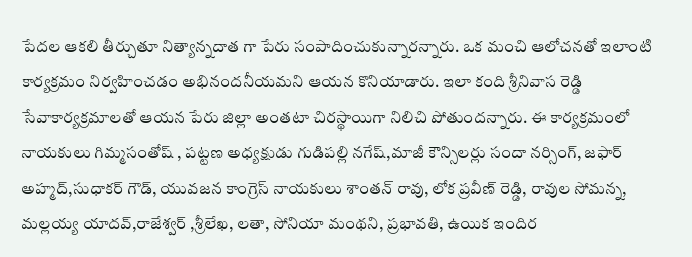పేద‌ల ఆకలి తీర్చుతూ నిత్యాన్నదాత గా పేరు సంపాదించుకున్నార‌న్నారు. ఒక మంచి ఆలోచనతో ఇలాంటి కార్యక్రమం నిర్వహించడం అభినందనీయమని ఆయ‌న కొనియాడారు. ఇలా కంది శ్రీ‌నివాస రెడ్డి సేవాకార్య‌క్ర‌మాలతో ఆయ‌న పేరు జిల్లా అంత‌టా చిర‌స్థాయిగా నిలిచి పోతుందన్నారు. ఈ కార్య‌క్ర‌మంలో
నాయ‌కులు గిమ్మ‌సంతోష్ , ప‌ట్ట‌ణ అధ్య‌క్షుడు గుడిప‌ల్లి న‌గేష్,మాజీ కౌన్సిల‌ర్లు సందా న‌ర్సింగ్, జ‌ఫార్ అహ్మ‌ద్,సుధాక‌ర్ గౌడ్, యువ‌జ‌న కాంగ్రెస్ నాయ‌కులు శాంత‌న్ రావు, లోక ప్ర‌వీణ్ రెడ్డి, రావుల సోమ‌న్న‌, మ‌ల్ల‌య్య యాద‌వ్,రాజేశ్వ‌ర్ ,శ్రీ‌లేఖ‌, ల‌తా, సోనియా మంథ‌ని, ప్ర‌భావ‌తి, ఉయిక ఇందిర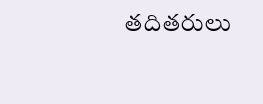త‌దిత‌రులు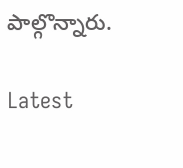పాల్గొన్నారు.

Latest